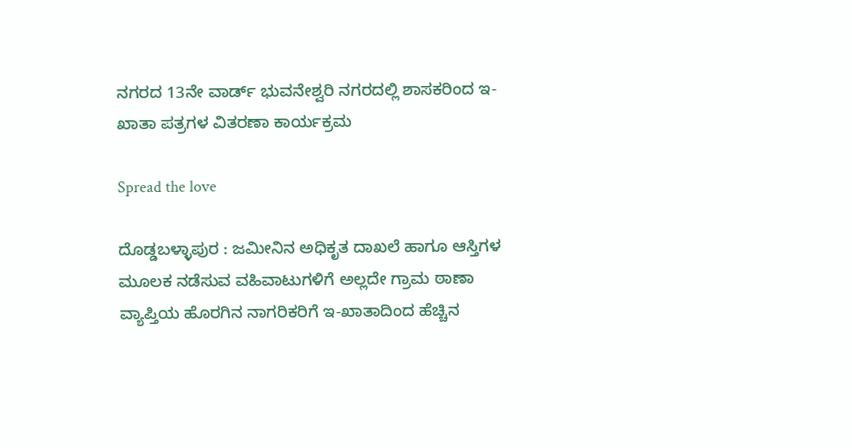ನಗರದ 13ನೇ ವಾರ್ಡ್ ಭುವನೇಶ್ವರಿ ನಗರದಲ್ಲಿ ಶಾಸಕರಿಂದ ಇ-ಖಾತಾ ಪತ್ರಗಳ ವಿತರಣಾ ಕಾರ್ಯಕ್ರಮ

Spread the love

ದೊಡ್ಡಬಳ್ಳಾಪುರ : ಜಮೀನಿನ ಅಧಿಕೃತ ದಾಖಲೆ ಹಾಗೂ ಆಸ್ತಿಗಳ ಮೂಲಕ ನಡೆಸುವ ವಹಿವಾಟುಗಳಿಗೆ ಅಲ್ಲದೇ ಗ್ರಾಮ ಠಾಣಾ ವ್ಯಾಪ್ತಿಯ ಹೊರಗಿನ ನಾಗರಿಕರಿಗೆ ಇ-ಖಾತಾದಿಂದ ಹೆಚ್ಚಿನ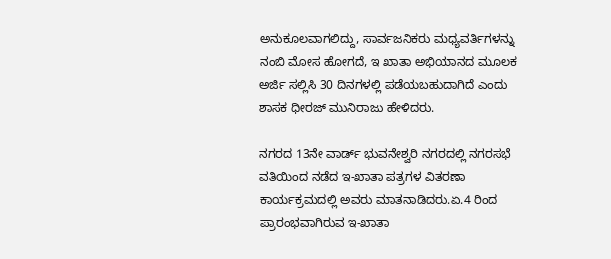ಅನುಕೂಲವಾಗಲಿದ್ದು, ಸಾರ್ವಜನಿಕರು ಮಧ್ಯವರ್ತಿಗಳನ್ನು ನಂಬಿ ಮೋಸ ಹೋಗದೆ, ಇ ಖಾತಾ ಅಭಿಯಾನದ ಮೂಲಕ ಅರ್ಜಿ ಸಲ್ಲಿಸಿ 30 ದಿನಗಳಲ್ಲಿ ಪಡೆಯಬಹುದಾಗಿದೆ ಎಂದು ಶಾಸಕ ಧೀರಜ್ ಮುನಿರಾಜು ಹೇಳಿದರು.

ನಗರದ 13ನೇ ವಾರ್ಡ್ ಭುವನೇಶ್ವರಿ ನಗರದಲ್ಲಿ ನಗರಸಭೆ ವತಿಯಿಂದ ನಡೆದ ಇ-ಖಾತಾ ಪತ್ರಗಳ ವಿತರಣಾ ಕಾರ್ಯಕ್ರಮದಲ್ಲಿ ಅವರು ಮಾತನಾಡಿದರು.ಏ.4 ರಿಂದ ಪ್ರಾರಂಭವಾಗಿರುವ ಇ-ಖಾತಾ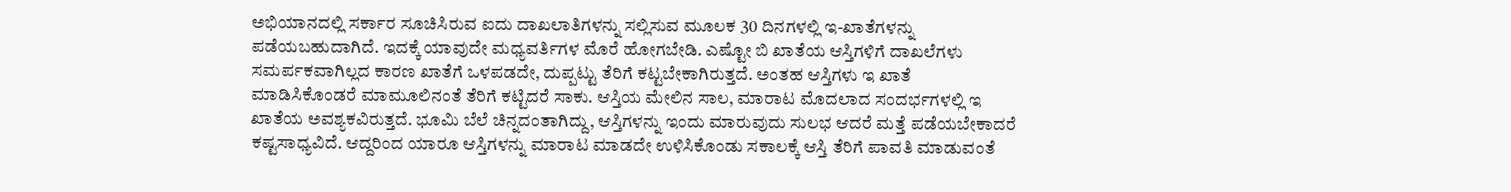ಅಭಿಯಾನದಲ್ಲಿ ಸರ್ಕಾರ ಸೂಚಿಸಿರುವ ಐದು ದಾಖಲಾತಿಗಳನ್ನು ಸಲ್ಲಿಸುವ ಮೂಲಕ 30 ದಿನಗಳಲ್ಲಿ ಇ-ಖಾತೆಗಳನ್ನು ಪಡೆಯಬಹುದಾಗಿದೆ. ಇದಕ್ಕೆ ಯಾವುದೇ ಮಧ್ಯವರ್ತಿಗಳ ಮೊರೆ ಹೋಗಬೇಡಿ. ಎಷ್ಟೋ ಬಿ ಖಾತೆಯ ಆಸ್ತಿಗಳಿಗೆ ದಾಖಲೆಗಳು ಸಮರ್ಪಕವಾಗಿಲ್ಲದ ಕಾರಣ ಖಾತೆಗೆ ಒಳಪಡದೇ, ದುಪ್ಪಟ್ಟು ತೆರಿಗೆ ಕಟ್ಟಬೇಕಾಗಿರುತ್ತದೆ. ಅಂತಹ ಆಸ್ತಿಗಳು ಇ ಖಾತೆ ಮಾಡಿಸಿಕೊಂಡರೆ ಮಾಮೂಲಿನಂತೆ ತೆರಿಗೆ ಕಟ್ಟಿದರೆ ಸಾಕು. ಆಸ್ತಿಯ ಮೇಲಿನ ಸಾಲ, ಮಾರಾಟ ಮೊದಲಾದ ಸಂದರ್ಭಗಳಲ್ಲಿ ಇ ಖಾತೆಯ ಅವಶ್ಯಕವಿರುತ್ತದೆ. ಭೂಮಿ ಬೆಲೆ ಚಿನ್ನದಂತಾಗಿದ್ದು, ಆಸ್ತಿಗಳನ್ನು ಇಂದು ಮಾರುವುದು ಸುಲಭ ಆದರೆ ಮತ್ತೆ ಪಡೆಯಬೇಕಾದರೆ ಕಷ್ಟಸಾಧ್ಯವಿದೆ. ಆದ್ದರಿಂದ ಯಾರೂ ಆಸ್ತಿಗಳನ್ನು ಮಾರಾಟ ಮಾಡದೇ ಉಳಿಸಿಕೊಂಡು ಸಕಾಲಕ್ಕೆ ಆಸ್ತಿ ತೆರಿಗೆ ಪಾವತಿ ಮಾಡುವಂತೆ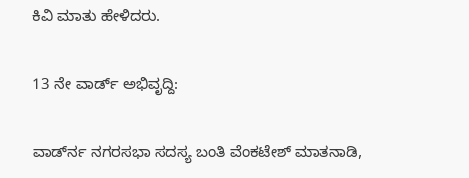ಕಿವಿ ಮಾತು ಹೇಳಿದರು.

13 ನೇ ವಾರ್ಡ್ ಅಭಿವೃದ್ದಿ:

ವಾರ್ಡ್‍ನ ನಗರಸಭಾ ಸದಸ್ಯ ಬಂತಿ ವೆಂಕಟೇಶ್ ಮಾತನಾಡಿ,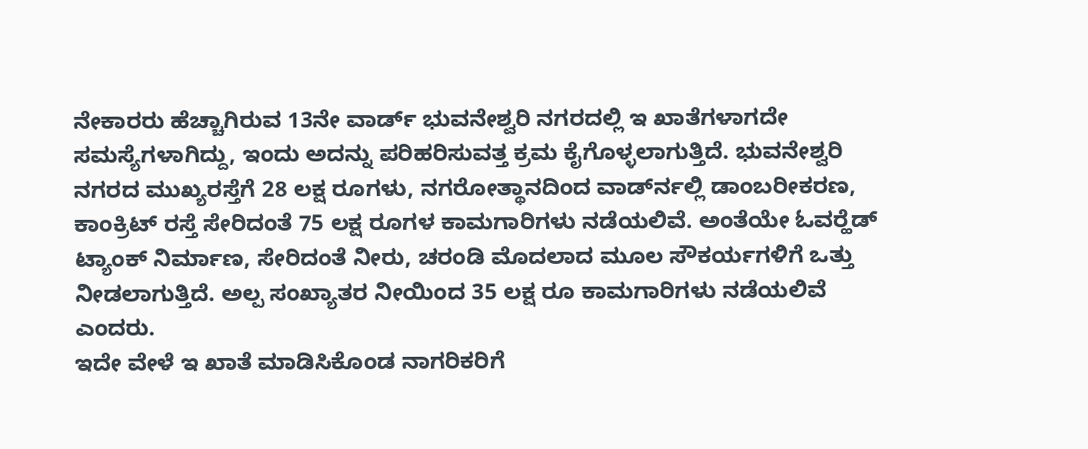ನೇಕಾರರು ಹೆಚ್ಚಾಗಿರುವ 13ನೇ ವಾರ್ಡ್ ಭುವನೇಶ್ವರಿ ನಗರದಲ್ಲಿ ಇ ಖಾತೆಗಳಾಗದೇ ಸಮಸ್ಯೆಗಳಾಗಿದ್ದು, ಇಂದು ಅದನ್ನು ಪರಿಹರಿಸುವತ್ತ ಕ್ರಮ ಕೈಗೊಳ್ಳಲಾಗುತ್ತಿದೆ. ಭುವನೇಶ್ವರಿ ನಗರದ ಮುಖ್ಯರಸ್ತೆಗೆ 28 ಲಕ್ಷ ರೂಗಳು, ನಗರೋತ್ಥಾನದಿಂದ ವಾರ್ಡ್‍ನಲ್ಲಿ ಡಾಂಬರೀಕರಣ, ಕಾಂಕ್ರಿಟ್ ರಸ್ತೆ ಸೇರಿದಂತೆ 75 ಲಕ್ಷ ರೂಗಳ ಕಾಮಗಾರಿಗಳು ನಡೆಯಲಿವೆ. ಅಂತೆಯೇ ಓವರ್‍ಹೆಡ್ ಟ್ಯಾಂಕ್ ನಿರ್ಮಾಣ, ಸೇರಿದಂತೆ ನೀರು, ಚರಂಡಿ ಮೊದಲಾದ ಮೂಲ ಸೌಕರ್ಯಗಳಿಗೆ ಒತ್ತು ನೀಡಲಾಗುತ್ತಿದೆ. ಅಲ್ಪ ಸಂಖ್ಯಾತರ ನೀಯಿಂದ 35 ಲಕ್ಷ ರೂ ಕಾಮಗಾರಿಗಳು ನಡೆಯಲಿವೆ ಎಂದರು.
ಇದೇ ವೇಳೆ ಇ ಖಾತೆ ಮಾಡಿಸಿಕೊಂಡ ನಾಗರಿಕರಿಗೆ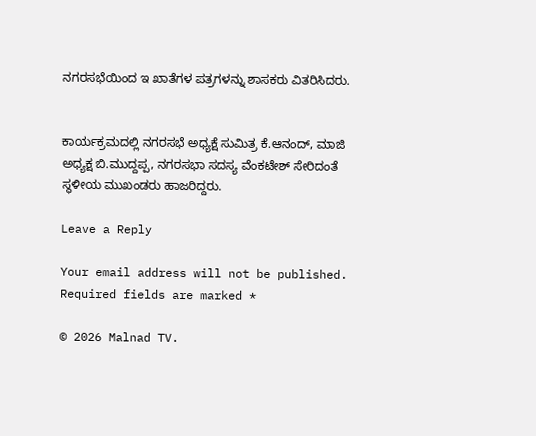ನಗರಸಭೆಯಿಂದ ಇ ಖಾತೆಗಳ ಪತ್ರಗಳನ್ನು ಶಾಸಕರು ವಿತರಿಸಿದರು.


ಕಾರ್ಯಕ್ರಮದಲ್ಲಿ ನಗರಸಭೆ ಅಧ್ಯಕ್ಷೆ ಸುಮಿತ್ರ ಕೆ.ಆನಂದ್, ಮಾಜಿ ಅಧ್ಯಕ್ಷ ಬಿ.ಮುದ್ದಪ್ಪ, ನಗರಸಭಾ ಸದಸ್ಯ ವೆಂಕಟೇಶ್ ಸೇರಿದಂತೆ ಸ್ಥಳೀಯ ಮುಖಂಡರು ಹಾಜರಿದ್ದರು.

Leave a Reply

Your email address will not be published. Required fields are marked *

© 2026 Malnad TV.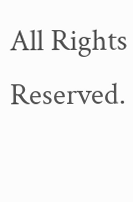All Rights Reserved.